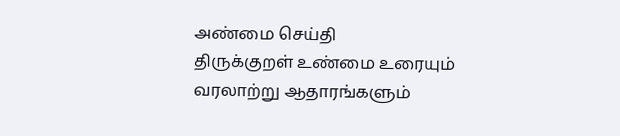அண்மை செய்தி
திருக்குறள் உண்மை உரையும் வரலாற்று ஆதாரங்களும்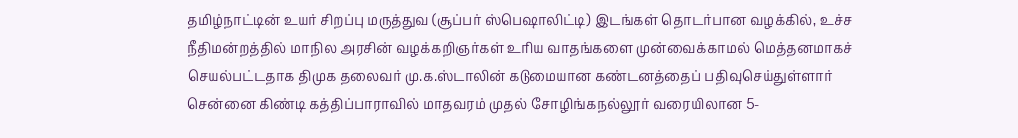தமிழ்நாட்டின் உயர் சிறப்பு மருத்துவ (சூப்பர் ஸ்பெஷாலிட்டி) இடங்கள் தொடர்பான வழக்கில், உச்ச நீதிமன்றத்தில் மாநில அரசின் வழக்கறிஞர்கள் உரிய வாதங்களை முன்வைக்காமல் மெத்தனமாகச் செயல்பட்டதாக திமுக தலைவர் மு.க.ஸ்டாலின் கடுமையான கண்டனத்தைப் பதிவுசெய்துள்ளார் சென்னை கிண்டி கத்திப்பாராவில் மாதவரம் முதல் சோழிங்கநல்லூர் வரையிலான 5-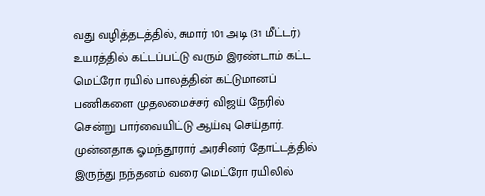வது வழித்தடத்தில், சுமார் 101 அடி (31 மீட்டர்) உயரத்தில் கட்டப்பட்டு வரும் இரண்டாம் கட்ட மெட்ரோ ரயில் பாலத்தின் கட்டுமானப் பணிகளை முதலமைச்சர் விஜய் நேரில் சென்று பார்வையிட்டு ஆய்வு செய்தார். முன்னதாக ஓமந்தூரார் அரசினர் தோட்டத்தில் இருந்து நந்தனம் வரை மெட்ரோ ரயிலில்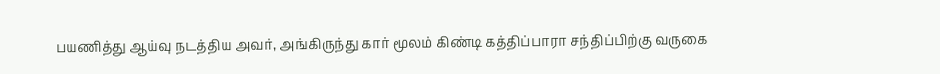பயணித்து ஆய்வு நடத்திய அவர், அங்கிருந்து கார் மூலம் கிண்டி கத்திப்பாரா சந்திப்பிற்கு வருகை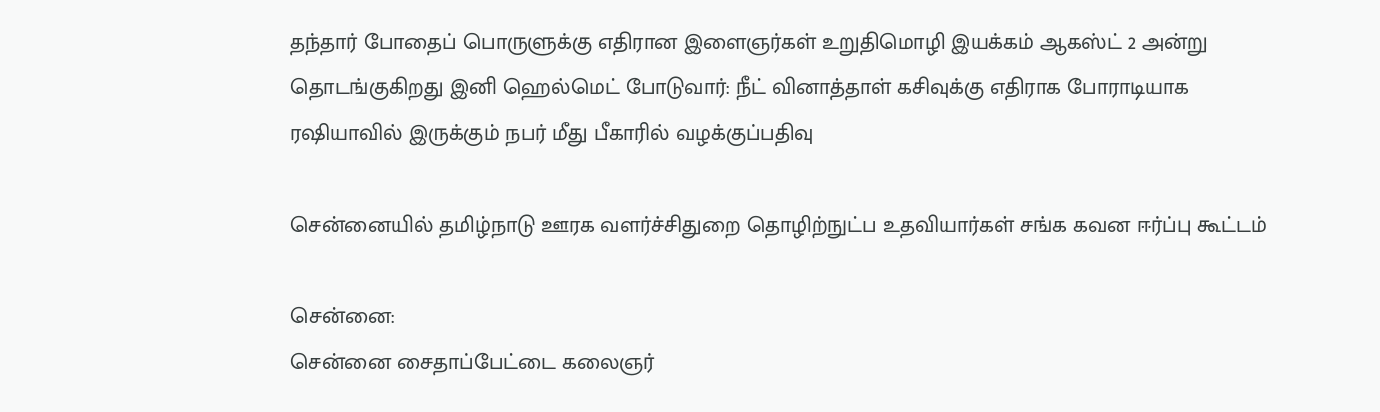தந்தார் போதைப் பொருளுக்கு எதிரான இளைஞர்கள் உறுதிமொழி இயக்கம் ஆகஸ்ட் 2 அன்று தொடங்குகிறது இனி ஹெல்மெட் போடுவார்: நீட் வினாத்தாள் கசிவுக்கு எதிராக போராடியாக ரஷியாவில் இருக்கும் நபர் மீது பீகாரில் வழக்குப்பதிவு

சென்னையில் தமிழ்நாடு ஊரக வளர்ச்சிதுறை தொழிற்நுட்ப உதவியார்கள் சங்க கவன ஈர்ப்பு கூட்டம்

சென்னை:
சென்னை சைதாப்பேட்டை கலைஞர்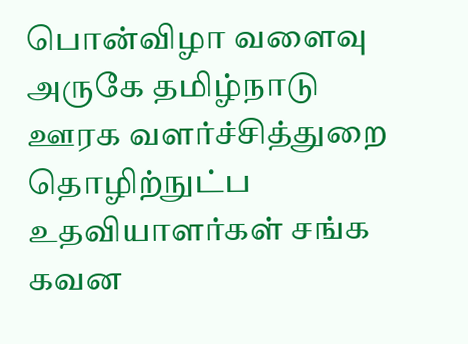பொன்விழா வளைவு அருகே தமிழ்நாடு ஊரக வளர்ச்சித்துறை தொழிற்நுட்ப உதவியாளர்கள் சங்க கவன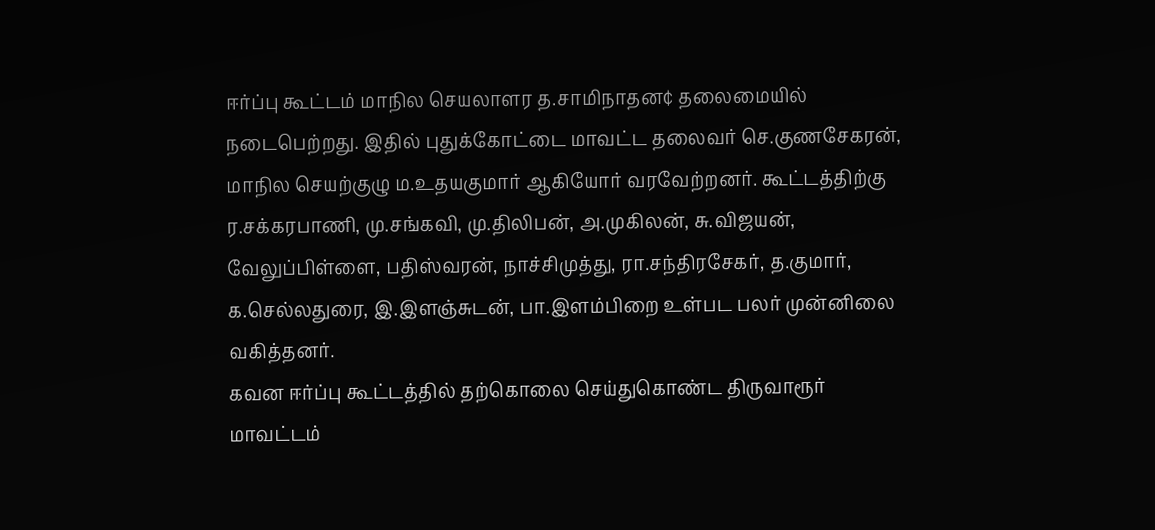ஈர்ப்பு கூட்டம் மாநில செயலாளர த.சாமிநாதன¢ தலைமையில் நடைபெற்றது. இதில் புதுக்கோட்டை மாவட்ட தலைவர் செ.குணசேகரன், மாநில செயற்குழு ம.உதயகுமார் ஆகியோர் வரவேற்றனர். கூட்டத்திற்கு ர.சக்கரபாணி, மு.சங்கவி, மு.திலிபன், அ.முகிலன், சு.விஜயன், வேலுப்பிள்ளை, பதிஸ்வரன், நாச்சிமுத்து, ரா.சந்திரசேகர், த.குமார், க.செல்லதுரை, இ.இளஞ்சுடன், பா.இளம்பிறை உள்பட பலர் முன்னிலை வகித்தனர்.
கவன ஈர்ப்பு கூட்டத்தில் தற்கொலை செய்துகொண்ட திருவாரூர் மாவட்டம்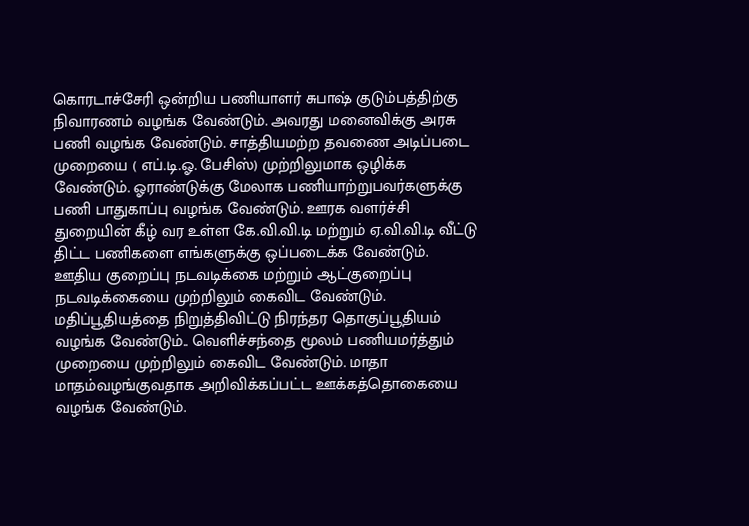கொரடாச்சேரி ஒன்றிய பணியாளர் சுபாஷ் குடும்பத்திற்கு நிவாரணம் வழங்க வேண்டும். அவரது மனைவிக்கு அரசு பணி வழங்க வேண்டும். சாத்தியமற்ற தவணை அடிப்படை முறையை ( எப்.டி.ஓ. பேசிஸ்) முற்றிலுமாக ஒழிக்க வேண்டும். ஓராண்டுக்கு மேலாக பணியாற்றுபவர்களுக்கு பணி பாதுகாப்பு வழங்க வேண்டும். ஊரக வளர்ச்சி துறையின் கீழ் வர உள்ள கே.வி.வி.டி மற்றும் ஏ.வி.வி.டி வீட்டு திட்ட பணிகளை எங்களுக்கு ஒப்படைக்க வேண்டும்.
ஊதிய குறைப்பு நடவடிக்கை மற்றும் ஆட்குறைப்பு நடவடிக்கையை முற்றிலும் கைவிட வேண்டும். மதிப்பூதியத்தை நிறுத்திவிட்டு நிரந்தர தொகுப்பூதியம் வழங்க வேண்டும்.. வெளிச்சந்தை மூலம் பணியமர்த்தும் முறையை முற்றிலும் கைவிட வேண்டும். மாதா மாதம்வழங்குவதாக அறிவிக்கப்பட்ட ஊக்கத்தொகையை வழங்க வேண்டும்.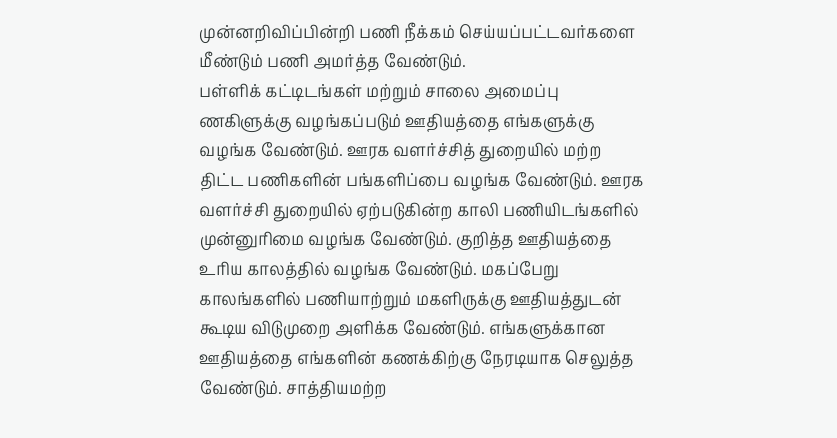முன்னறிவிப்பின்றி பணி நீக்கம் செய்யப்பட்டவர்களை மீண்டும் பணி அமர்த்த வேண்டும்.
பள்ளிக் கட்டிடங்கள் மற்றும் சாலை அமைப்பு ணகிளுக்கு வழங்கப்படும் ஊதியத்தை எங்களுக்கு வழங்க வேண்டும். ஊரக வளர்ச்சித் துறையில் மற்ற திட்ட பணிகளின் பங்களிப்பை வழங்க வேண்டும். ஊரக வளர்ச்சி துறையில் ஏற்படுகின்ற காலி பணியிடங்களில் முன்னுரிமை வழங்க வேண்டும். குறித்த ஊதியத்தை உரிய காலத்தில் வழங்க வேண்டும். மகப்பேறு காலங்களில் பணியாற்றும் மகளிருக்கு ஊதியத்துடன் கூடிய விடுமுறை அளிக்க வேண்டும். எங்களுக்கான ஊதியத்தை எங்களின் கணக்கிற்கு நேரடியாக செலுத்த வேண்டும். சாத்தியமற்ற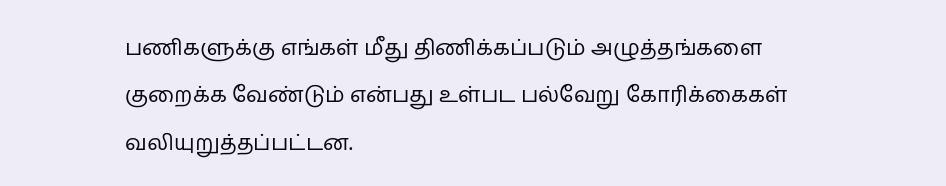பணிகளுக்கு எங்கள் மீது திணிக்கப்படும் அழுத்தங்களை குறைக்க வேண்டும் என்பது உள்பட பல்வேறு கோரிக்கைகள் வலியுறுத்தப்பட்டன.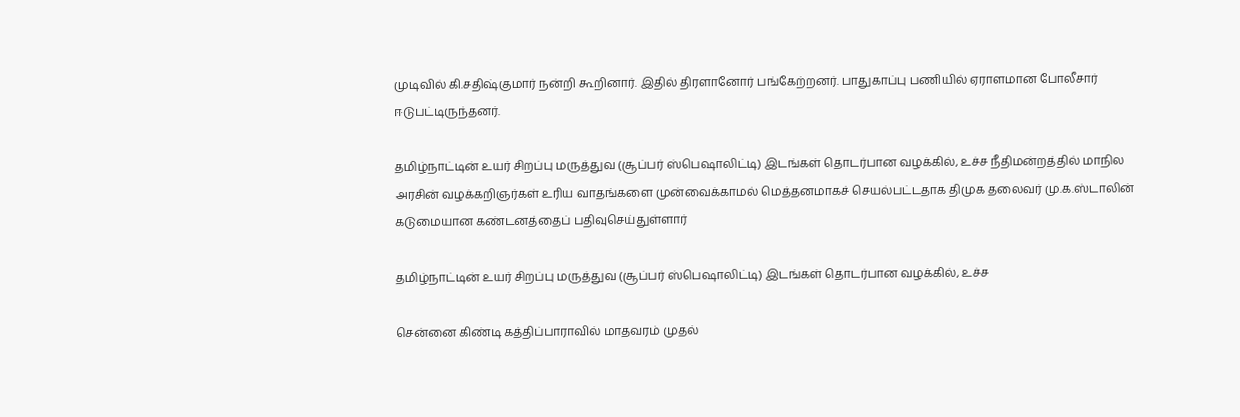முடிவில் கி.சதிஷ்குமார் நன்றி கூறினார். இதில் திரளானோர் பங்கேற்றனர். பாதுகாப்பு பணியில் ஏராளமான போலீசார் ஈடுபட்டிருந்தனர்.

தமிழ்நாட்டின் உயர் சிறப்பு மருத்துவ (சூப்பர் ஸ்பெஷாலிட்டி) இடங்கள் தொடர்பான வழக்கில், உச்ச நீதிமன்றத்தில் மாநில அரசின் வழக்கறிஞர்கள் உரிய வாதங்களை முன்வைக்காமல் மெத்தனமாகச் செயல்பட்டதாக திமுக தலைவர் மு.க.ஸ்டாலின் கடுமையான கண்டனத்தைப் பதிவுசெய்துள்ளார்

தமிழ்நாட்டின் உயர் சிறப்பு மருத்துவ (சூப்பர் ஸ்பெஷாலிட்டி) இடங்கள் தொடர்பான வழக்கில், உச்ச

சென்னை கிண்டி கத்திப்பாராவில் மாதவரம் முதல்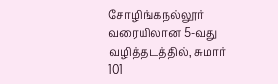சோழிங்கநல்லூர் வரையிலான 5-வது வழித்தடத்தில், சுமார் 101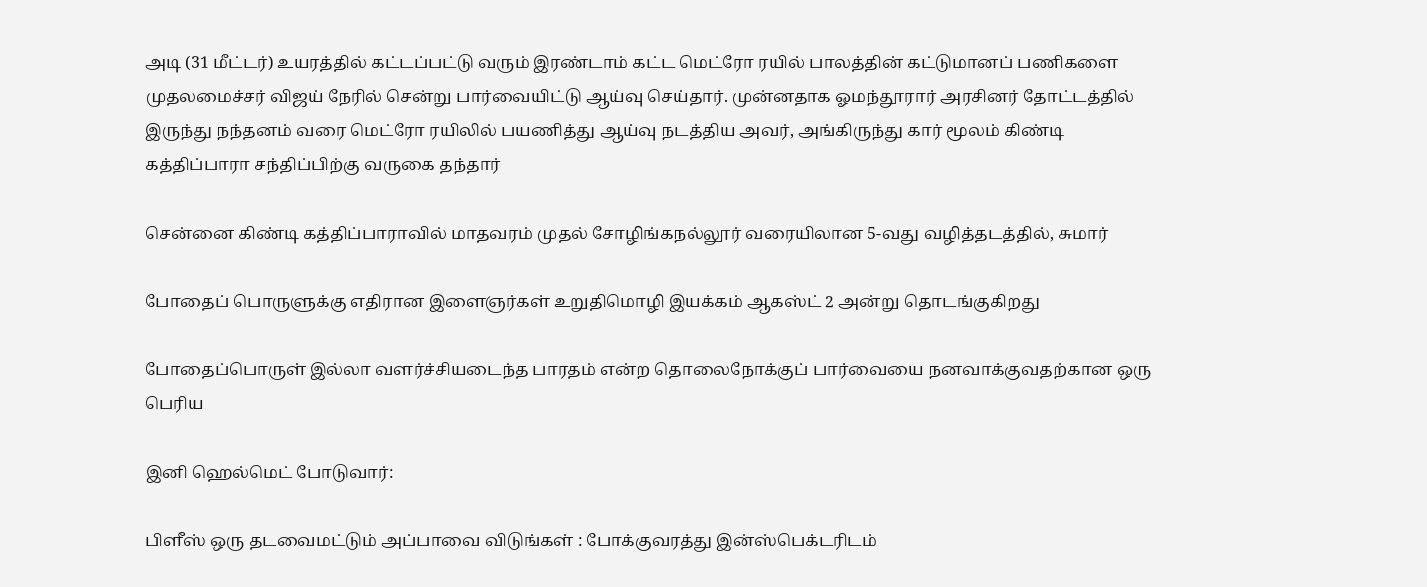அடி (31 மீட்டர்) உயரத்தில் கட்டப்பட்டு வரும் இரண்டாம் கட்ட மெட்ரோ ரயில் பாலத்தின் கட்டுமானப் பணிகளை முதலமைச்சர் விஜய் நேரில் சென்று பார்வையிட்டு ஆய்வு செய்தார். முன்னதாக ஓமந்தூரார் அரசினர் தோட்டத்தில் இருந்து நந்தனம் வரை மெட்ரோ ரயிலில் பயணித்து ஆய்வு நடத்திய அவர், அங்கிருந்து கார் மூலம் கிண்டி கத்திப்பாரா சந்திப்பிற்கு வருகை தந்தார்

சென்னை கிண்டி கத்திப்பாராவில் மாதவரம் முதல் சோழிங்கநல்லூர் வரையிலான 5-வது வழித்தடத்தில், சுமார்

போதைப் பொருளுக்கு எதிரான இளைஞர்கள் உறுதிமொழி இயக்கம் ஆகஸ்ட் 2 அன்று தொடங்குகிறது

போதைப்பொருள் இல்லா வளர்ச்சியடைந்த பாரதம் என்ற தொலைநோக்குப் பார்வையை நனவாக்குவதற்கான ஒரு பெரிய

இனி ஹெல்மெட் போடுவார்:

பிளீஸ் ஒரு தடவைமட்டும் அப்பாவை விடுங்கள் : போக்குவரத்து இன்ஸ்பெக்டரிடம்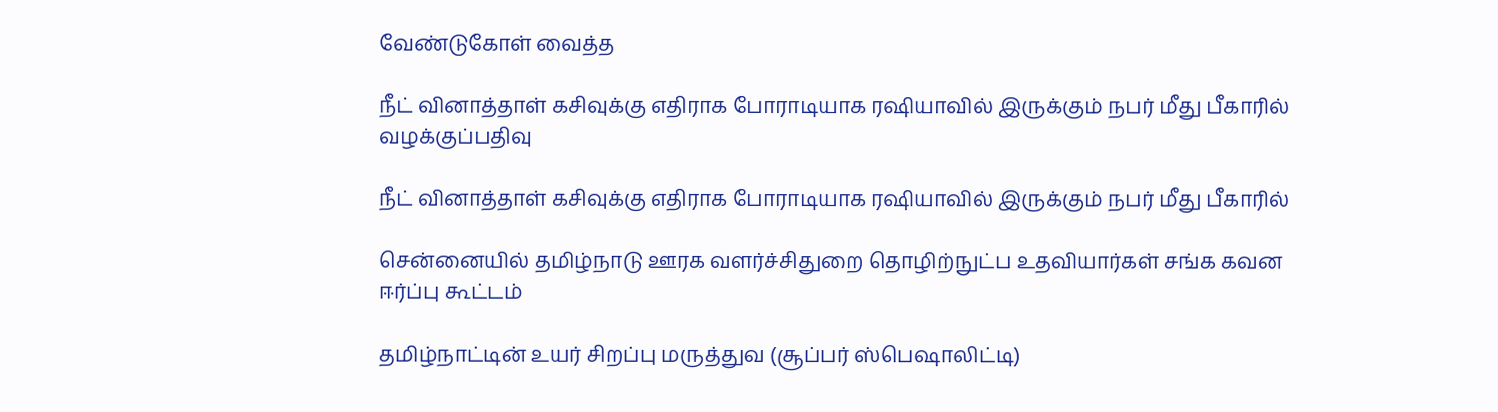வேண்டுகோள் வைத்த

நீட் வினாத்தாள் கசிவுக்கு எதிராக போராடியாக ரஷியாவில் இருக்கும் நபர் மீது பீகாரில் வழக்குப்பதிவு

நீட் வினாத்தாள் கசிவுக்கு எதிராக போராடியாக ரஷியாவில் இருக்கும் நபர் மீது பீகாரில்

சென்னையில் தமிழ்நாடு ஊரக வளர்ச்சிதுறை தொழிற்நுட்ப உதவியார்கள் சங்க கவன ஈர்ப்பு கூட்டம்

தமிழ்நாட்டின் உயர் சிறப்பு மருத்துவ (சூப்பர் ஸ்பெஷாலிட்டி)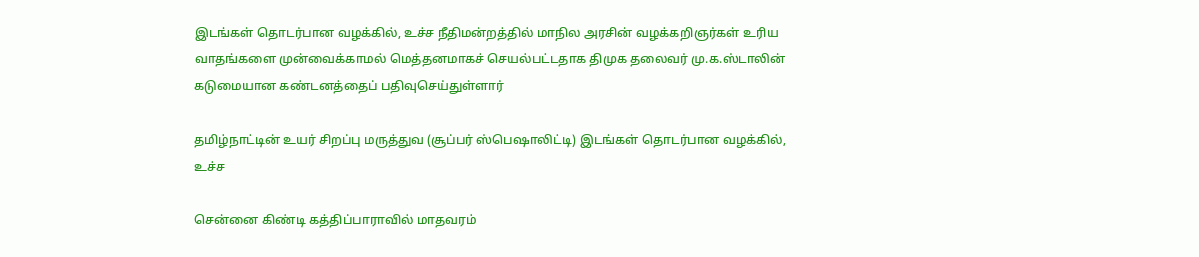இடங்கள் தொடர்பான வழக்கில், உச்ச நீதிமன்றத்தில் மாநில அரசின் வழக்கறிஞர்கள் உரிய வாதங்களை முன்வைக்காமல் மெத்தனமாகச் செயல்பட்டதாக திமுக தலைவர் மு.க.ஸ்டாலின் கடுமையான கண்டனத்தைப் பதிவுசெய்துள்ளார்

தமிழ்நாட்டின் உயர் சிறப்பு மருத்துவ (சூப்பர் ஸ்பெஷாலிட்டி) இடங்கள் தொடர்பான வழக்கில், உச்ச

சென்னை கிண்டி கத்திப்பாராவில் மாதவரம்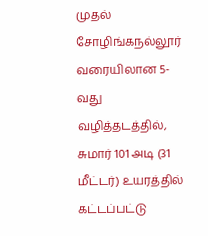முதல் சோழிங்கநல்லூர் வரையிலான 5-வது வழித்தடத்தில், சுமார் 101 அடி (31 மீட்டர்) உயரத்தில் கட்டப்பட்டு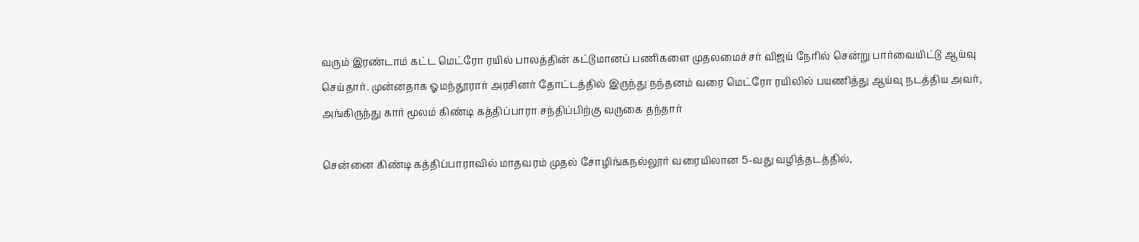வரும் இரண்டாம் கட்ட மெட்ரோ ரயில் பாலத்தின் கட்டுமானப் பணிகளை முதலமைச்சர் விஜய் நேரில் சென்று பார்வையிட்டு ஆய்வு செய்தார். முன்னதாக ஓமந்தூரார் அரசினர் தோட்டத்தில் இருந்து நந்தனம் வரை மெட்ரோ ரயிலில் பயணித்து ஆய்வு நடத்திய அவர், அங்கிருந்து கார் மூலம் கிண்டி கத்திப்பாரா சந்திப்பிற்கு வருகை தந்தார்

சென்னை கிண்டி கத்திப்பாராவில் மாதவரம் முதல் சோழிங்கநல்லூர் வரையிலான 5-வது வழித்தடத்தில்,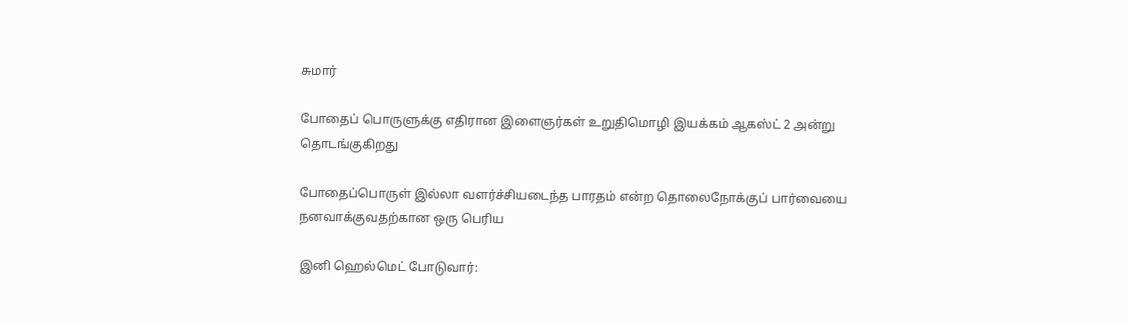சுமார்

போதைப் பொருளுக்கு எதிரான இளைஞர்கள் உறுதிமொழி இயக்கம் ஆகஸ்ட் 2 அன்று தொடங்குகிறது

போதைப்பொருள் இல்லா வளர்ச்சியடைந்த பாரதம் என்ற தொலைநோக்குப் பார்வையை நனவாக்குவதற்கான ஒரு பெரிய

இனி ஹெல்மெட் போடுவார்: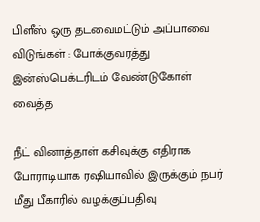பிளீஸ் ஒரு தடவைமட்டும் அப்பாவை விடுங்கள் : போக்குவரத்து இன்ஸ்பெக்டரிடம் வேண்டுகோள் வைத்த

நீட் வினாத்தாள் கசிவுக்கு எதிராக போராடியாக ரஷியாவில் இருக்கும் நபர் மீது பீகாரில் வழக்குப்பதிவு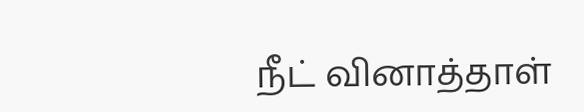நீட் வினாத்தாள்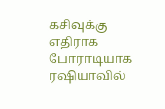கசிவுக்கு எதிராக போராடியாக ரஷியாவில்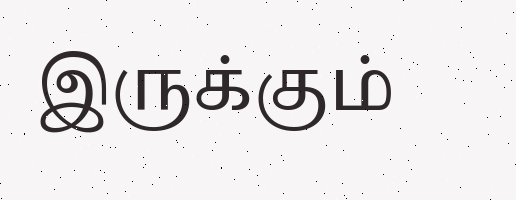இருக்கும்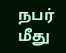நபர் மீது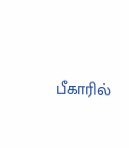பீகாரில்